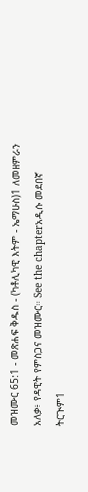መዝሙር 65:1 - መጽሐፍ ቅዱስ - (ካቶሊካዊ እትም - ኤማሁስ)1 ለመዘምራን አለቃ፥ የዳዊት የምስጋና መዝሙር። See the chapterአዲሱ መደበኛ ትርጒም1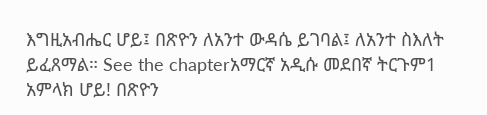እግዚአብሔር ሆይ፤ በጽዮን ለአንተ ውዳሴ ይገባል፤ ለአንተ ስእለት ይፈጸማል። See the chapterአማርኛ አዲሱ መደበኛ ትርጉም1 አምላክ ሆይ! በጽዮን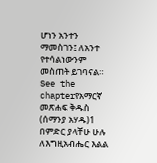ሆነን አንተን ማመስገን፤ ለአንተ የተሳልነውንም መስጠት ይገባናል። See the chapterየአማርኛ መጽሐፍ ቅዱስ (ሰማንያ አሃዱ)1 በምድር ያላቸሁ ሁሉ ለእግዚአብሔር እልል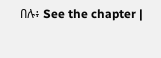በሉ፥ See the chapter |